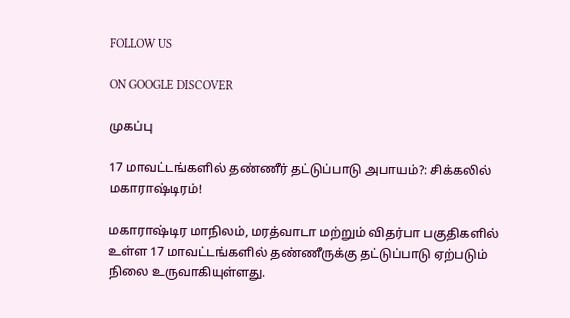FOLLOW US

ON GOOGLE DISCOVER

முகப்பு

17 மாவட்டங்களில் தண்ணீர் தட்டுப்பாடு அபாயம்?: சிக்கலில் மகாராஷ்டிரம்!

மகாராஷ்டிர மாநிலம், மரத்வாடா மற்றும் விதர்பா பகுதிகளில் உள்ள 17 மாவட்டங்களில் தண்ணீருக்கு தட்டுப்பாடு ஏற்படும் நிலை உருவாகியுள்ளது.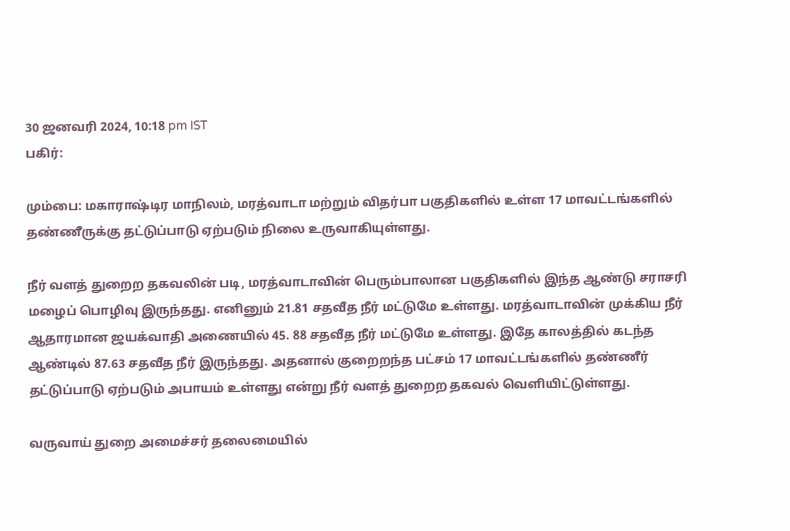30 ஜனவரி 2024, 10:18 pm IST
பகிர்:

மும்பை: மகாராஷ்டிர மாநிலம், மரத்வாடா மற்றும் விதர்பா பகுதிகளில் உள்ள 17 மாவட்டங்களில் தண்ணீருக்கு தட்டுப்பாடு ஏற்படும் நிலை உருவாகியுள்ளது.

நீர் வளத் துறைற தகவலின் படி, மரத்வாடாவின் பெரும்பாலான பகுதிகளில் இந்த ஆண்டு சராசரி மழைப் பொழிவு இருந்தது. எனினும் 21.81 சதவீத நீர் மட்டுமே உள்ளது. மரத்வாடாவின் முக்கிய நீர் ஆதாரமான ஜயக்வாதி அணையில் 45. 88 சதவீத நீர் மட்டுமே உள்ளது. இதே காலத்தில் கடந்த ஆண்டில் 87.63 சதவீத நீர் இருந்தது. அதனால் குறைறந்த பட்சம் 17 மாவட்டங்களில் தண்ணீர் தட்டுப்பாடு ஏற்படும் அபாயம் உள்ளது என்று நீர் வளத் துறைற தகவல் வெளியிட்டுள்ளது.

வருவாய் துறை அமைச்சர் தலைமையில்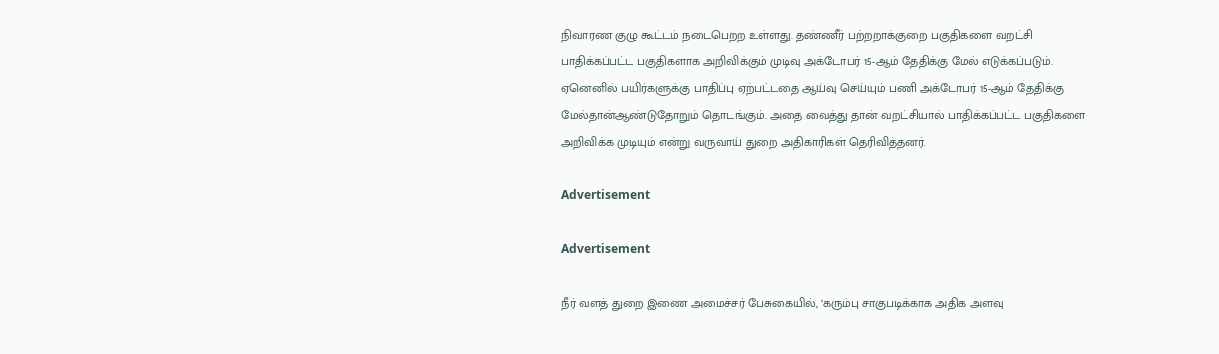நிவாரண குழு கூட்டம் நடைபெறற உள்ளது. தண்ணீர் பற்றறாக்குறை பகுதிகளை வறட்சி பாதிக்கப்பட்ட பகுதிகளாக அறிவிக்கும் முடிவு அக்டோபர் 15-ஆம் தேதிக்கு மேல் எடுக்கப்படும். ஏனெனில் பயிர்களுக்கு பாதிப்பு ஏற்பட்டதை ஆய்வு செய்யும் பணி அக்டோபர் 15-ஆம் தேதிக்கு மேல்தான்ஆண்டுதோறும் தொடங்கும். அதை வைத்து தான் வறட்சியால் பாதிக்கப்பட்ட பகுதிகளை அறிவிக்க முடியும் என்று வருவாய் துறை அதிகாரிகள் தெரிவித்தனர்.

Advertisement

Advertisement

நீர் வளத் துறை இணை அமைச்சர் பேசுகையில், ‘கரும்பு சாகுபடிக்காக அதிக அளவு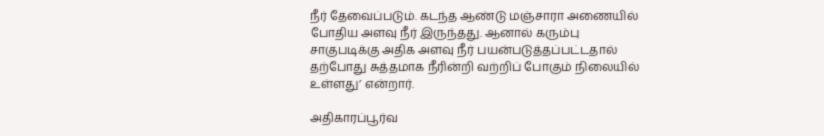நீர் தேவைப்படும். கடந்த ஆண்டு மஞ்சாரா அணையில் போதிய அளவு நீர் இருந்தது. ஆனால் கரும்பு சாகுபடிக்கு அதிக அளவு நீர் பயன்படுத்தப்பட்டதால் தற்போது சுத்தமாக நீரின்றி வற்றிப் போகும் நிலையில் உள்ளது’ என்றார்.

அதிகாரப்பூர்வ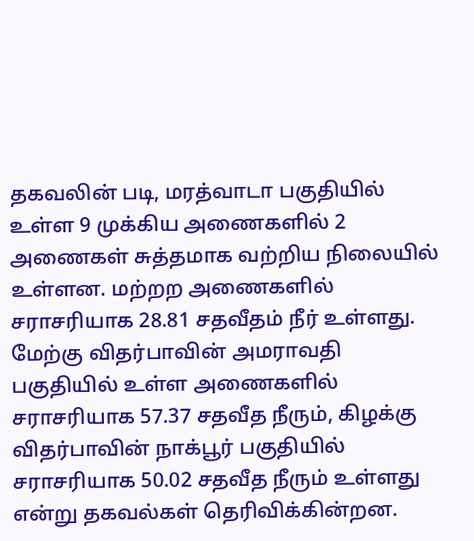தகவலின் படி, மரத்வாடா பகுதியில் உள்ள 9 முக்கிய அணைகளில் 2 அணைகள் சுத்தமாக வற்றிய நிலையில் உள்ளன. மற்றற அணைகளில் சராசரியாக 28.81 சதவீதம் நீர் உள்ளது. மேற்கு விதர்பாவின் அமராவதி பகுதியில் உள்ள அணைகளில் சராசரியாக 57.37 சதவீத நீரும், கிழக்கு விதர்பாவின் நாக்பூர் பகுதியில் சராசரியாக 50.02 சதவீத நீரும் உள்ளது என்று தகவல்கள் தெரிவிக்கின்றன.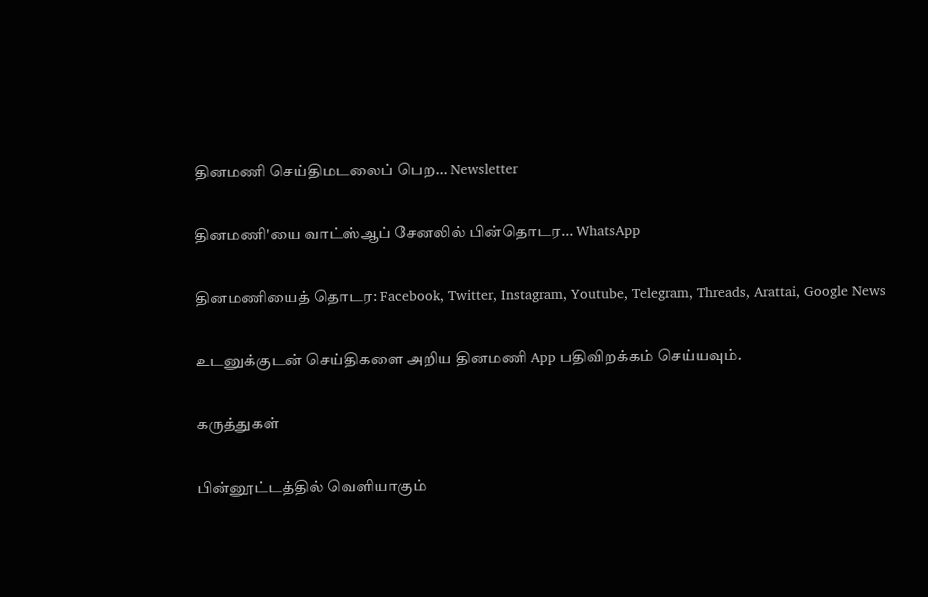தினமணி செய்திமடலைப் பெற... Newsletter

தினமணி'யை வாட்ஸ்ஆப் சேனலில் பின்தொடர... WhatsApp

தினமணியைத் தொடர: Facebook, Twitter, Instagram, Youtube, Telegram, Threads, Arattai, Google News

உடனுக்குடன் செய்திகளை அறிய தினமணி App பதிவிறக்கம் செய்யவும்.

கருத்துகள்

பின்னூட்டத்தில் வெளியாகும்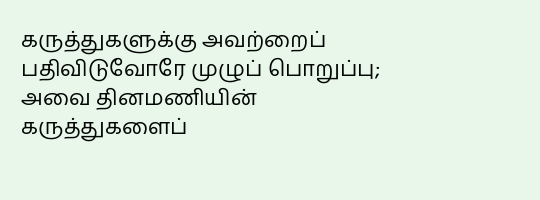கருத்துகளுக்கு அவற்றைப் பதிவிடுவோரே முழுப் பொறுப்பு; அவை தினமணியின் கருத்துகளைப்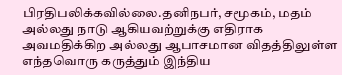பிரதிபலிக்கவில்லை.தனிநபர், சமூகம், மதம் அல்லது நாடு ஆகியவற்றுக்கு எதிராக அவமதிக்கிற அல்லது ஆபாசமான விதத்திலுள்ள எந்தவொரு கருத்தும் இந்திய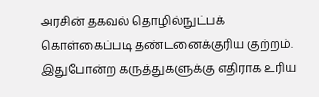அரசின் தகவல் தொழில்நுட்பக் கொள்கைப்படி தண்டனைக்குரிய குற்றம். இதுபோன்ற கருத்துகளுக்கு எதிராக உரிய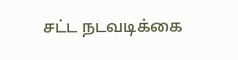சட்ட நடவடிக்கை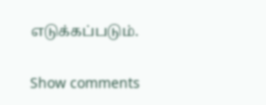எடுக்கப்படும்.

Show comments